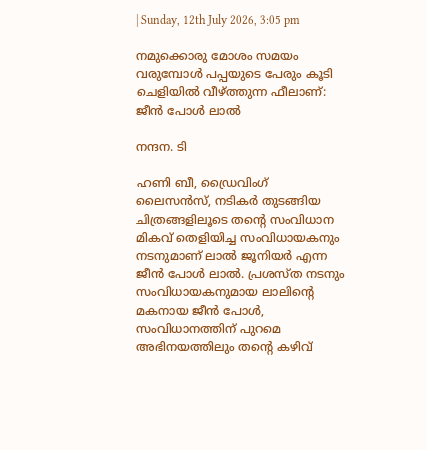| Sunday, 12th July 2026, 3:05 pm

നമുക്കൊരു മോശം സമയം വരുമ്പോൾ പപ്പയുടെ പേരും കൂടി ചെളിയിൽ വീഴ്‌ത്തുന്ന ഫീലാണ്: ജീൻ പോൾ ലാൽ

നന്ദന. ടി

ഹണി ബീ, ഡ്രൈവിംഗ് ലൈസൻസ്, നടികർ തുടങ്ങിയ ചിത്രങ്ങളിലൂടെ തന്റെ സംവിധാന മികവ് തെളിയിച്ച സംവിധായകനും നടനുമാണ് ലാൽ ജൂനിയർ എന്ന ജീൻ പോൾ ലാൽ. പ്രശസ്ത നടനും സംവിധായകനുമായ ലാലിന്റെ മകനായ ജീൻ പോൾ, സംവിധാനത്തിന് പുറമെ അഭിനയത്തിലും തന്റെ കഴിവ്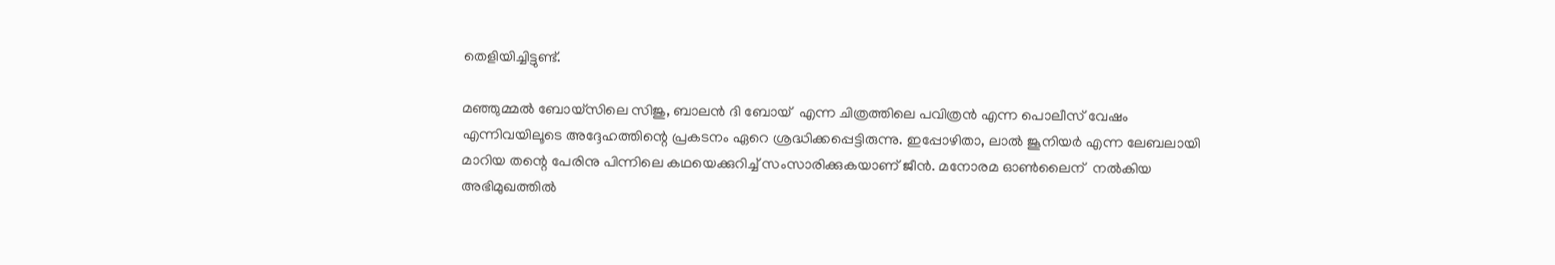തെളിയിച്ചിട്ടുണ്ട്.

മഞ്ഞുമ്മൽ ബോയ്സിലെ സിജു, ബാലൻ ദി ബോയ്  എന്ന ചിത്രത്തിലെ പവിത്രൻ എന്ന പൊലീസ് വേഷം എന്നിവയിലൂടെ അദ്ദേഹത്തിന്റെ പ്രകടനം ഏറെ ശ്രദ്ധിക്കപ്പെട്ടിരുന്നു. ഇപ്പോഴിതാ, ലാൽ ജൂനിയർ എന്ന ലേബലായി മാറിയ തന്റെ പേരിനു പിന്നിലെ കഥയെക്കുറിച്ച് സംസാരിക്കുകയാണ് ജീൻ. മനോരമ ഓൺലൈന്  നൽകിയ അഭിമുഖത്തിൽ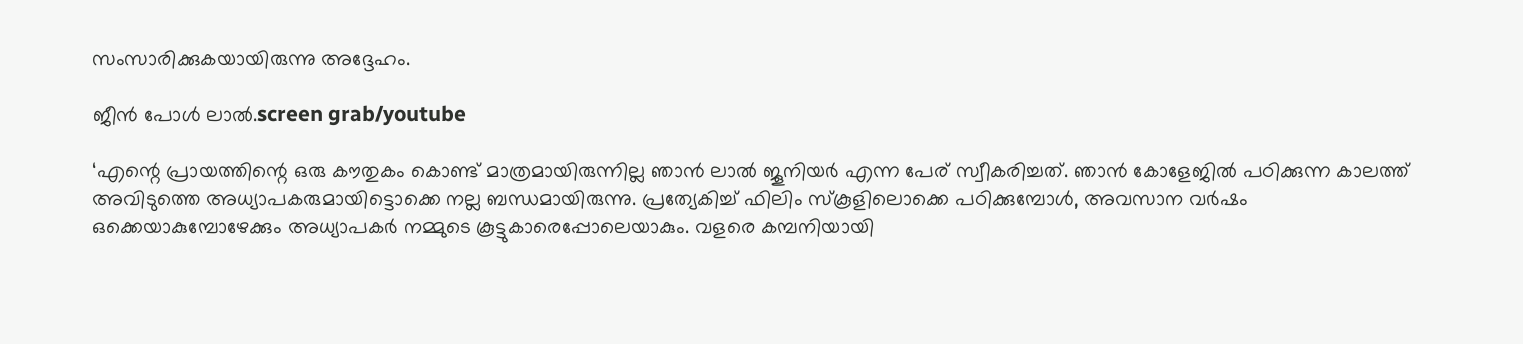സംസാരിക്കുകയായിരുന്നു അദ്ദേഹം.

ജീൻ പോൾ ലാൽ.screen grab/youtube

‘എന്റെ പ്രായത്തിന്റെ ഒരു കൗതുകം കൊണ്ട് മാത്രമായിരുന്നില്ല ഞാൻ ലാൽ ജൂനിയർ എന്ന പേര് സ്വീകരിച്ചത്. ഞാൻ കോളേജിൽ പഠിക്കുന്ന കാലത്ത് അവിടുത്തെ അധ്യാപകരുമായിട്ടൊക്കെ നല്ല ബന്ധമായിരുന്നു. പ്രത്യേകിച്ച് ഫിലിം സ്കൂളിലൊക്കെ പഠിക്കുമ്പോൾ, അവസാന വർഷം ഒക്കെയാകുമ്പോഴേക്കും അധ്യാപകർ നമ്മുടെ കൂട്ടുകാരെപ്പോലെയാകും. വളരെ കമ്പനിയായി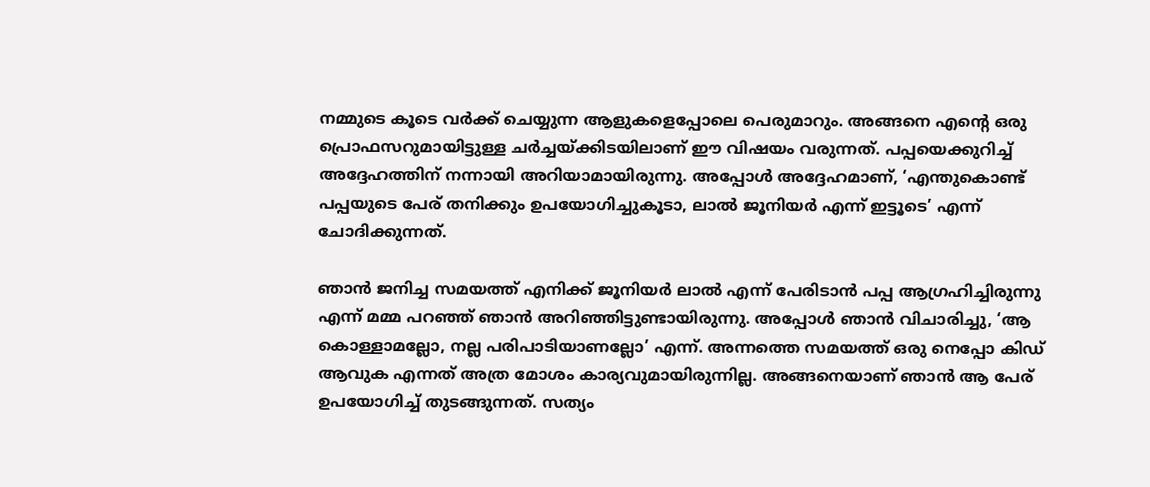നമ്മുടെ കൂടെ വർക്ക് ചെയ്യുന്ന ആളുകളെപ്പോലെ പെരുമാറും. അങ്ങനെ എന്റെ ഒരു പ്രൊഫസറുമായിട്ടുള്ള ചർച്ചയ്ക്കിടയിലാണ് ഈ വിഷയം വരുന്നത്. പപ്പയെക്കുറിച്ച് അദ്ദേഹത്തിന് നന്നായി അറിയാമായിരുന്നു. അപ്പോൾ അദ്ദേഹമാണ്, ‘എന്തുകൊണ്ട് പപ്പയുടെ പേര് തനിക്കും ഉപയോഗിച്ചുകൂടാ, ലാൽ ജൂനിയർ എന്ന് ഇട്ടൂടെ’ എന്ന് ചോദിക്കുന്നത്.

ഞാൻ ജനിച്ച സമയത്ത് എനിക്ക് ജൂനിയർ ലാൽ എന്ന് പേരിടാൻ പപ്പ ആഗ്രഹിച്ചിരുന്നു എന്ന് മമ്മ പറഞ്ഞ് ഞാൻ അറിഞ്ഞിട്ടുണ്ടായിരുന്നു. അപ്പോൾ ഞാൻ വിചാരിച്ചു, ‘ആ കൊള്ളാമല്ലോ, നല്ല പരിപാടിയാണല്ലോ’ എന്ന്. അന്നത്തെ സമയത്ത് ഒരു നെപ്പോ കിഡ് ആവുക എന്നത് അത്ര മോശം കാര്യവുമായിരുന്നില്ല. അങ്ങനെയാണ് ഞാൻ ആ പേര് ഉപയോഗിച്ച് തുടങ്ങുന്നത്. സത്യം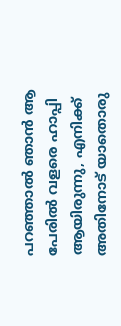പറഞ്ഞാൽ ഞാൻ ആ പേരിൽ വളരെ ഹാപ്പി ആയിരുന്നു, എനിക്ക് അതിനോട് യാതൊരു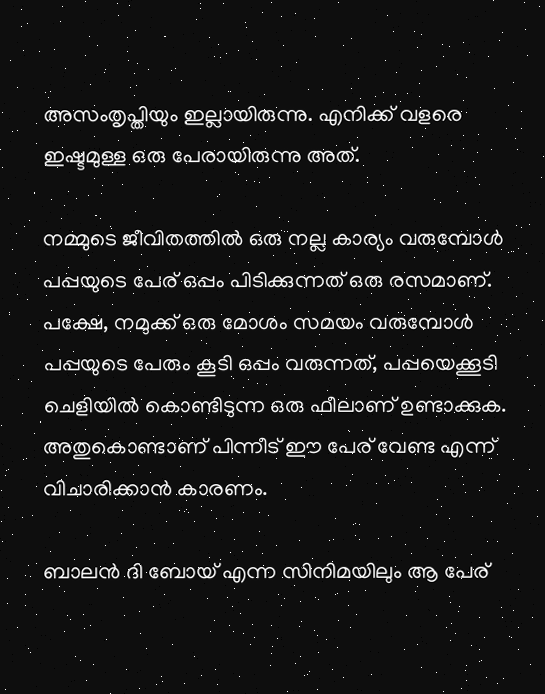അസംതൃപ്തിയും ഇല്ലായിരുന്നു. എനിക്ക് വളരെ ഇഷ്ടമുള്ള ഒരു പേരായിരുന്നു അത്.

നമ്മുടെ ജീവിതത്തിൽ ഒരു നല്ല കാര്യം വരുമ്പോൾ പപ്പയുടെ പേര് ഒപ്പം പിടിക്കുന്നത് ഒരു രസമാണ്. പക്ഷേ, നമുക്ക് ഒരു മോശം സമയം വരുമ്പോൾ പപ്പയുടെ പേരും കൂടി ഒപ്പം വരുന്നത്, പപ്പയെക്കൂടി ചെളിയിൽ കൊണ്ടിടുന്ന ഒരു ഫീലാണ് ഉണ്ടാക്കുക. അതുകൊണ്ടാണ് പിന്നീട് ഈ പേര് വേണ്ട എന്ന് വിചാരിക്കാൻ കാരണം.

ബാലൻ ദി ബോയ് എന്ന സിനിമയിലും ആ പേര്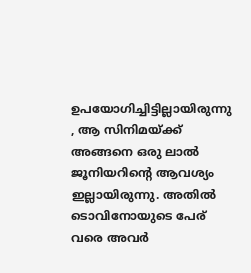ഉപയോഗിച്ചിട്ടില്ലായിരുന്നു , ആ സിനിമയ്ക്ക് അങ്ങനെ ഒരു ലാൽ ജൂനിയറിന്റെ ആവശ്യം ഇല്ലായിരുന്നു. അതിൽ ടൊവിനോയുടെ പേര് വരെ അവർ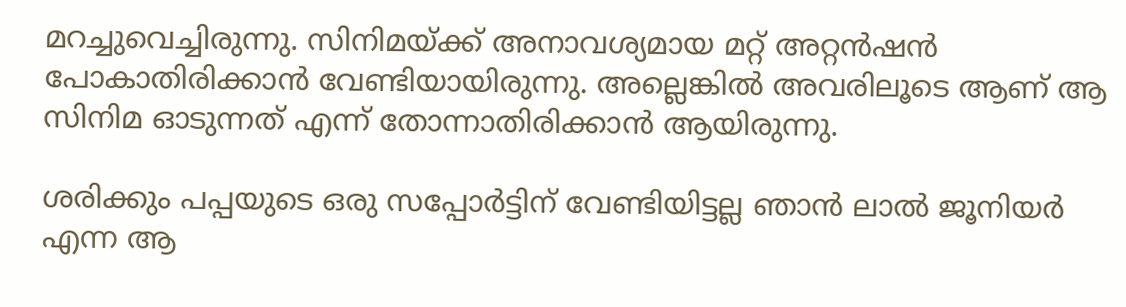മറച്ചുവെച്ചിരുന്നു. സിനിമയ്ക്ക് അനാവശ്യമായ മറ്റ് അറ്റൻഷൻ പോകാതിരിക്കാൻ വേണ്ടിയായിരുന്നു. അല്ലെങ്കിൽ അവരിലൂടെ ആണ് ആ സിനിമ ഓടുന്നത് എന്ന് തോന്നാതിരിക്കാൻ ആയിരുന്നു.

ശരിക്കും പപ്പയുടെ ഒരു സപ്പോർട്ടിന് വേണ്ടിയിട്ടല്ല ഞാൻ ലാൽ ജൂനിയർ എന്ന ആ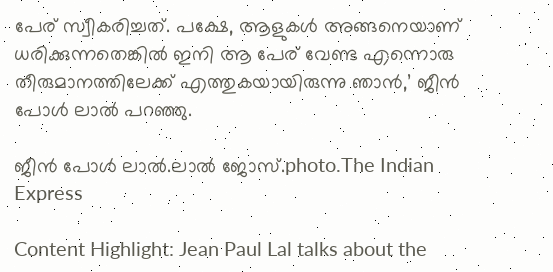പേര് സ്വീകരിച്ചത്. പക്ഷേ, ആളുകൾ അങ്ങനെയാണ് ധരിക്കുന്നതെങ്കിൽ ഇനി ആ പേര് വേണ്ട എന്നൊരു തീരുമാനത്തിലേക്ക് എത്തുകയായിരുന്നു ഞാൻ,’ ജീൻ പോൾ ലാൽ പറഞ്ഞു.

ജീൻ പോൾ ലാൽ.ലാൽ ജോസ്.photo.The Indian Express

Content Highlight: Jean Paul Lal talks about the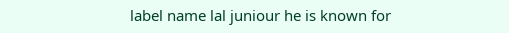label name lal juniour he is known for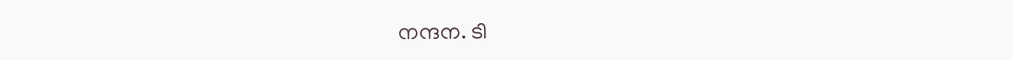നന്ദന. ടി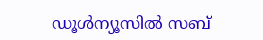ഡൂള്‍ന്യൂസില്‍ സബ്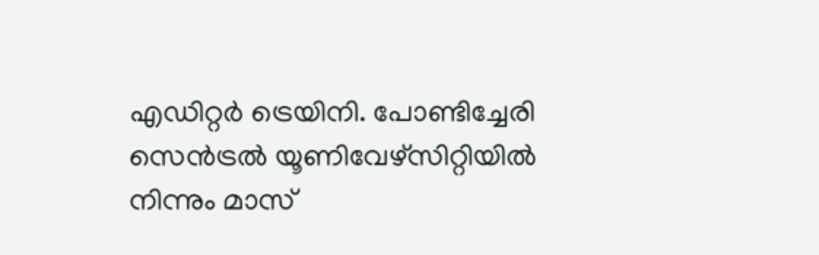എഡിറ്റര്‍ ട്രെയിനി. പോണ്ടിച്ചേരി സെന്‍ട്രല്‍ യൂണിവേഴ്‌സിറ്റിയില്‍ നിന്നും മാസ്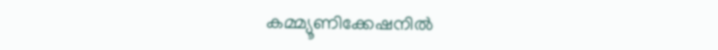കമ്മ്യൂണിക്കേഷനില്‍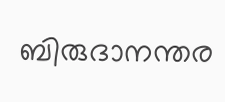ബിരുദാനന്തര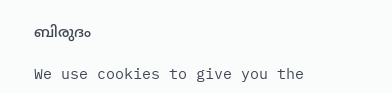ബിരുദം

We use cookies to give you the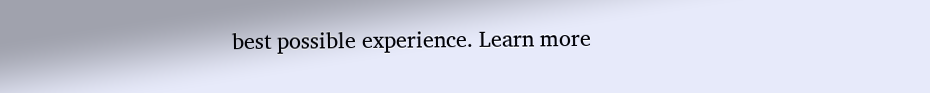best possible experience. Learn more